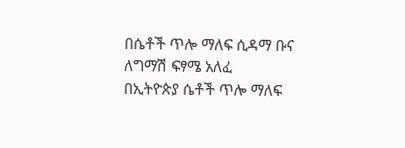በሴቶች ጥሎ ማለፍ ሲዳማ ቡና ለግማሽ ፍፃሜ አለፈ
በኢትዮጵያ ሴቶች ጥሎ ማለፍ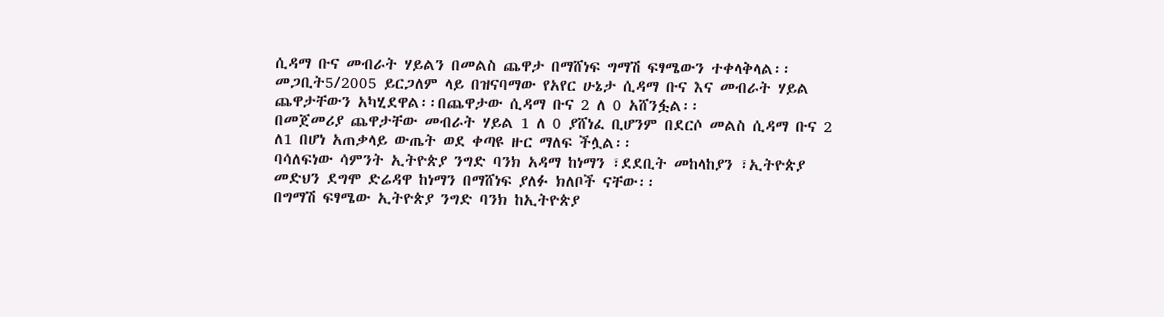ሲዳማ ቡና መብራት ሃይልን በመልስ ጨዋታ በማሸነፍ ግማሽ ፍፃሜውን ተቀላቅላል፡፡
መጋቢት5/2005 ይርጋለም ላይ በዝናባማው የአየር ሁኔታ ሲዳማ ቡና እና መብራት ሃይል ጨዋታቸውን አካሂደዋል፡፡በጨዋታው ሲዳማ ቡና 2 ለ 0 አሸንፏል፡፡
በመጀመሪያ ጨዋታቸው መብራት ሃይል 1 ለ 0 ያሸነፈ ቢሆንም በደርሶ መልስ ሲዳማ ቡና 2 ለ1 በሆነ አጠቃላይ ውጤት ወደ ቀጣዩ ዙር ማለፍ ችሏል፡፡
ባሳለፍነው ሳምንት ኢትዮጵያ ንግድ ባንክ አዳማ ከነማን ፣ደደቢት መከላከያን ፣ኢትዮጵያ መድህን ደግሞ ድሬዳዋ ከነማን በማሸነፍ ያለፉ ክለቦች ናቸው፡፡
በግማሽ ፍፃሜው ኢትዮጵያ ንግድ ባንክ ከኢትዮጵያ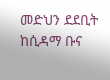መድህን ደደቢት ከሲዳማ ቡና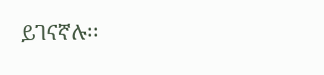ይገናኛሉ፡፡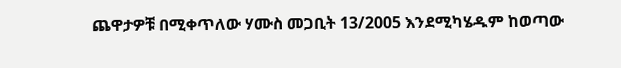ጨዋታዎቹ በሚቀጥለው ሃሙስ መጋቢት 13/2005 እንደሚካሄዱም ከወጣው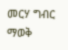መርሃ ግብር ማወቅ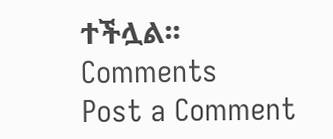ተችሏል፡፡
Comments
Post a Comment